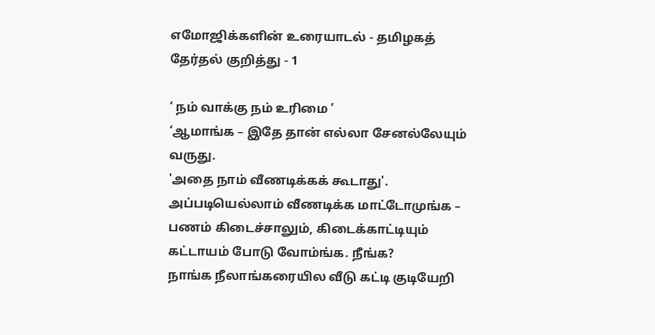எமோஜிக்களின் உரையாடல் - தமிழகத் தேர்தல் குறித்து - 1

‘ நம் வாக்கு நம் உரிமை ’
‘ஆமாங்க – இதே தான் எல்லா சேனல்லேயும் வருது.
'அதை நாம் வீணடிக்கக் கூடாது'.
அப்படியெல்லாம் வீணடிக்க மாட்டோமுங்க – பணம் கிடைச்சாலும், கிடைக்காட்டியும் கட்டாயம் போடு வோம்ங்க. நீங்க?
நாங்க நீலாங்கரையில வீடு கட்டி குடியேறி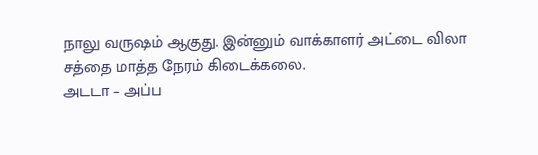நாலு வருஷம் ஆகுது. இன்னும் வாக்காளர் அட்டை விலா சத்தை மாத்த நேரம் கிடைக்கலை.
அடடா – அப்ப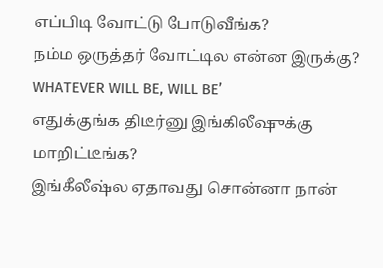எப்பிடி வோட்டு போடுவீங்க?
நம்ம ஒருத்தர் வோட்டில என்ன இருக்கு? WHATEVER WILL BE, WILL BE’
எதுக்குங்க திடீர்னு இங்கிலீஷுக்கு மாறிட்டீங்க?
இங்கீலீஷ்ல ஏதாவது சொன்னா நான்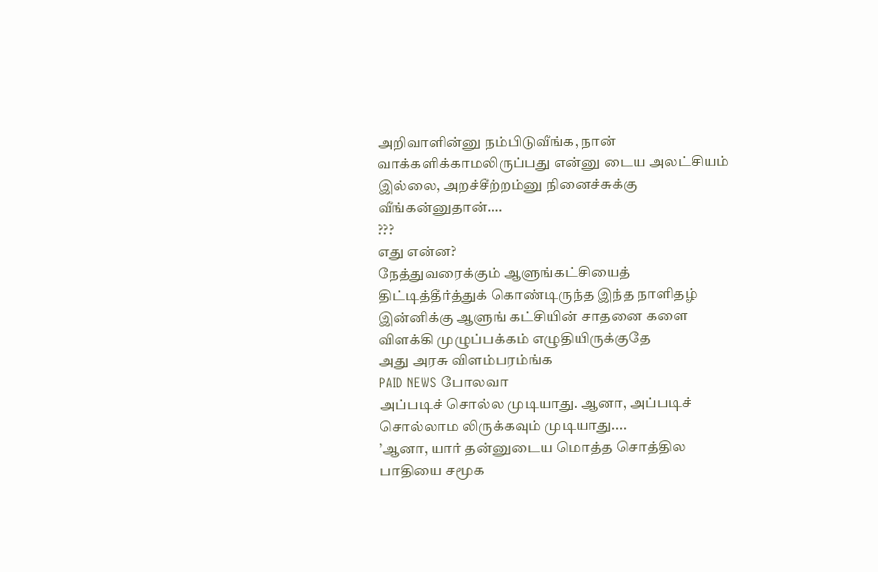அறிவாளின்னு நம்பிடுவீங்க, நான் வாக்களிக்காமலிருப்பது என்னு டைய அலட்சியம் இல்லை, அறச்சீற்றம்னு நினைச்சுக்கு வீங்கன்னுதான்….
???
எது என்ன?
நேத்துவரைக்கும் ஆளுங்கட்சியைத் திட்டித்தீர்த்துக் கொண்டிருந்த இந்த நாளிதழ் இன்னிக்கு ஆளுங் கட்சியின் சாதனை களை விளக்கி முழுப்பக்கம் எழுதியிருக்குதே
அது அரசு விளம்பரம்ங்க
PAID NEWS போலவா
அப்படிச் சொல்ல முடியாது. ஆனா, அப்படிச் சொல்லாம லிருக்கவும் முடியாது....
’ஆனா, யார் தன்னுடைய மொத்த சொத்தில பாதியை சமூக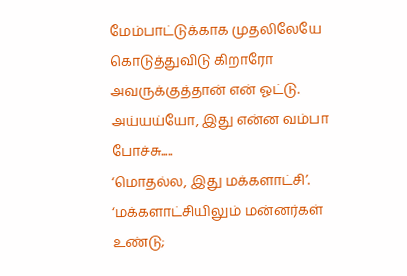மேம்பாட்டுக்காக முதலிலேயே கொடுத்துவிடு கிறாரோ அவருக்குத்தான் என் ஓட்டு.
அய்யய்யோ, இது என்ன வம்பா போச்சு.....
‘மொதல்ல, இது மக்களாட்சி’.
‘மக்களாட்சியிலும் மன்னர்கள் உண்டு;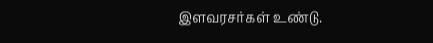இளவரசர்கள் உண்டு.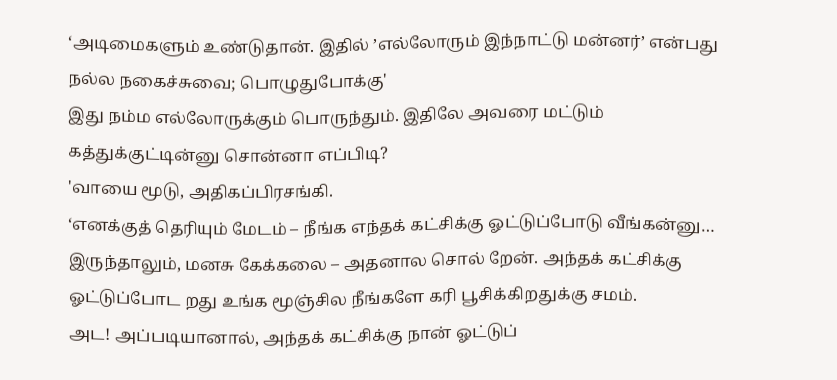‘அடிமைகளும் உண்டுதான். இதில் ’எல்லோரும் இந்நாட்டு மன்னர்’ என்பது நல்ல நகைச்சுவை; பொழுதுபோக்கு'
இது நம்ம எல்லோருக்கும் பொருந்தும். இதிலே அவரை மட்டும் கத்துக்குட்டின்னு சொன்னா எப்பிடி?
'வாயை மூடு, அதிகப்பிரசங்கி.
‘எனக்குத் தெரியும் மேடம் – நீங்க எந்தக் கட்சிக்கு ஓட்டுப்போடு வீங்கன்னு… இருந்தாலும், மனசு கேக்கலை – அதனால சொல் றேன். அந்தக் கட்சிக்கு ஓட்டுப்போட றது உங்க மூஞ்சில நீங்களே கரி பூசிக்கிறதுக்கு சமம்.
அட! அப்படியானால், அந்தக் கட்சிக்கு நான் ஓட்டுப்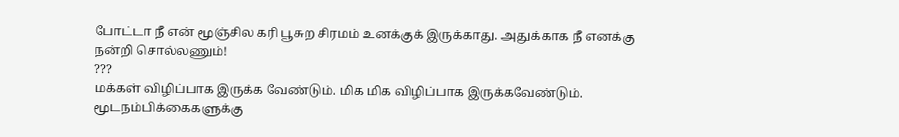போட்டா நீ என் மூஞ்சில கரி பூசுற சிரமம் உனக்குக் இருக்காது. அதுக்காக நீ எனக்கு நன்றி சொல்லணும்!
???
மக்கள் விழிப்பாக இருக்க வேண்டும். மிக மிக விழிப்பாக இருக்கவேண்டும். மூடநம்பிக்கைகளுக்கு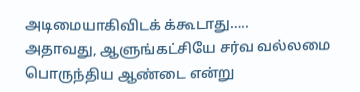அடிமையாகிவிடக் க்கூடாது…..
அதாவது, ஆளுங்கட்சியே சர்வ வல்லமை பொருந்திய ஆண்டை என்று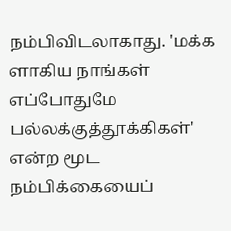நம்பிவிடலாகாது. 'மக்க ளாகிய நாங்கள் எப்போதுமே பல்லக்குத்தூக்கிகள்' என்ற மூட நம்பிக்கையைப்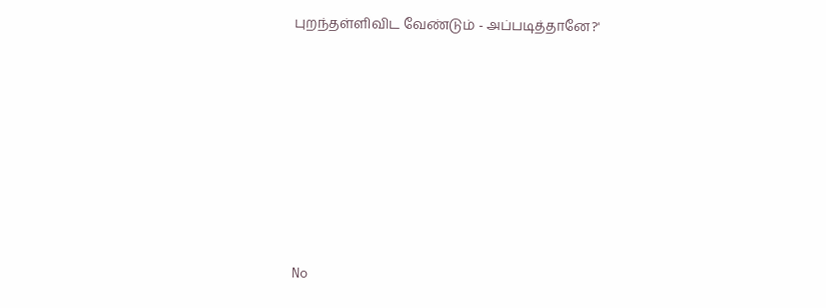புறந்தள்ளிவிட வேண்டும் - அப்படித்தானே?'








No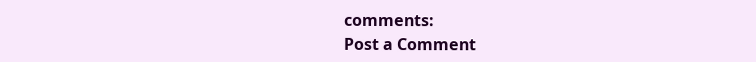comments:
Post a Comment